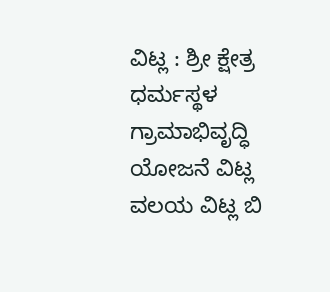ವಿಟ್ಲ : ಶ್ರೀ ಕ್ಷೇತ್ರ ಧರ್ಮಸ್ಥಳ ಗ್ರಾಮಾಭಿವೃದ್ಧಿ ಯೋಜನೆ ವಿಟ್ಲ ವಲಯ ವಿಟ್ಲ ಬಿ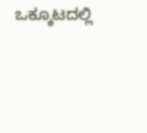ಒಕ್ಕೂಟದಲ್ಲಿ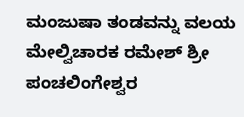ಮಂಜುಷಾ ತಂಡವನ್ನು ವಲಯ ಮೇಲ್ವಿಚಾರಕ ರಮೇಶ್ ಶ್ರೀ ಪಂಚಲಿಂಗೇಶ್ವರ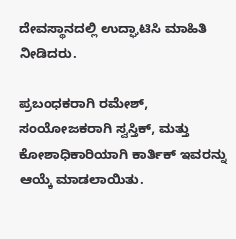ದೇವಸ್ಥಾನದಲ್ಲಿ ಉದ್ಘಾಟಿಸಿ ಮಾಹಿತಿ ನೀಡಿದರು.

ಪ್ರಬಂಧಕರಾಗಿ ರಮೇಶ್, ಸಂಯೋಜಕರಾಗಿ ಸ್ವಸ್ತಿಕ್, ಮತ್ತು ಕೋಶಾಧಿಕಾರಿಯಾಗಿ ಕಾರ್ತಿಕ್ ಇವರನ್ನು ಆಯ್ಕೆ ಮಾಡಲಾಯಿತು.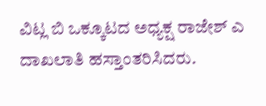ವಿಟ್ಲ ಬಿ ಒಕ್ಕೂಟದ ಅಧ್ಯಕ್ಷ ರಾಜೇಶ್ ಎ ದಾಖಲಾತಿ ಹಸ್ತಾಂತರಿಸಿದರು.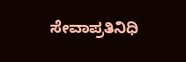ಸೇವಾಪ್ರತಿನಿಧಿ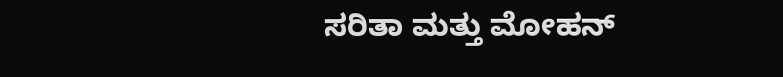ಸರಿತಾ ಮತ್ತು ಮೋಹನ್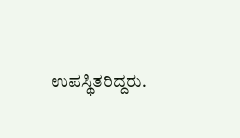ಉಪಸ್ಥಿತರಿದ್ದರು.